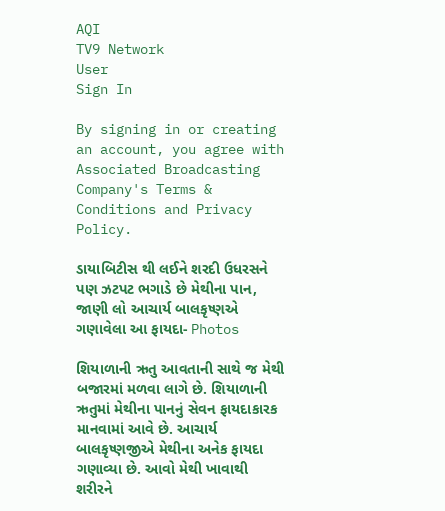AQI
TV9 Network
User
Sign In

By signing in or creating an account, you agree with Associated Broadcasting Company's Terms & Conditions and Privacy Policy.

ડાયાબિટીસ થી લઈને શરદી ઉધરસને પણ ઝટપટ ભગાડે છે મેથીના પાન, જાણી લો આચાર્ય બાલકૃષ્ણએ ગણાવેલા આ ફાયદા- Photos

શિયાળાની ઋતુ આવતાની સાથે જ મેથી બજારમાં મળવા લાગે છે. શિયાળાની ઋતુમાં મેથીના પાનનું સેવન ફાયદાકારક માનવામાં આવે છે. આચાર્ય બાલકૃષ્ણજીએ મેથીના અનેક ફાયદા ગણાવ્યા છે. આવો મેથી ખાવાથી શરીરને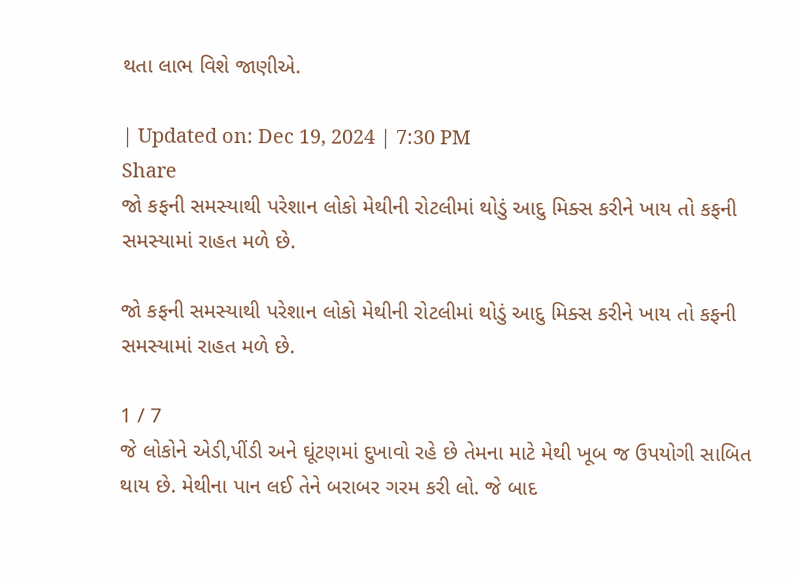થતા લાભ વિશે જાણીએ.

| Updated on: Dec 19, 2024 | 7:30 PM
Share
જો કફની સમસ્યાથી પરેશાન લોકો મેથીની રોટલીમાં થોડું આદુ મિક્સ કરીને ખાય તો કફની સમસ્યામાં રાહત મળે છે.

જો કફની સમસ્યાથી પરેશાન લોકો મેથીની રોટલીમાં થોડું આદુ મિક્સ કરીને ખાય તો કફની સમસ્યામાં રાહત મળે છે.

1 / 7
જે લોકોને એડી,પીંડી અને ઘૂંટણમાં દુખાવો રહે છે તેમના માટે મેથી ખૂબ જ ઉપયોગી સાબિત થાય છે. મેથીના પાન લઈ તેને બરાબર ગરમ કરી લો. જે બાદ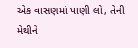એક વાસણમાં પાણી લો, તેની મેથીને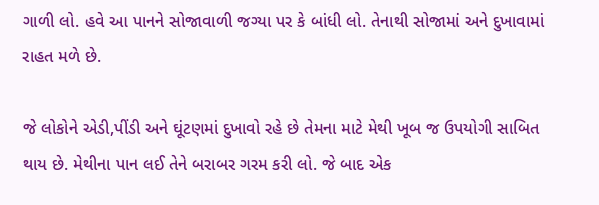ગાળી લો. હવે આ પાનને સોજાવાળી જગ્યા પર કે બાંધી લો. તેનાથી સોજામાં અને દુખાવામાં રાહત મળે છે.

જે લોકોને એડી,પીંડી અને ઘૂંટણમાં દુખાવો રહે છે તેમના માટે મેથી ખૂબ જ ઉપયોગી સાબિત થાય છે. મેથીના પાન લઈ તેને બરાબર ગરમ કરી લો. જે બાદ એક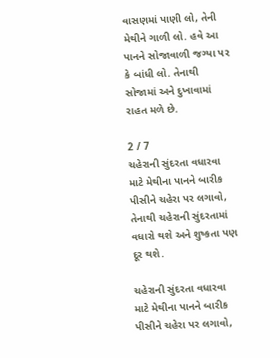વાસણમાં પાણી લો, તેની મેથીને ગાળી લો. હવે આ પાનને સોજાવાળી જગ્યા પર કે બાંધી લો. તેનાથી સોજામાં અને દુખાવામાં રાહત મળે છે.

2 / 7
ચહેરાની સુંદરતા વધારવા માટે મેથીના પાનને બારીક પીસીને ચહેરા પર લગાવો, તેનાથી ચહેરાની સુંદરતામાં વધારો થશે અને શુષ્કતા પણ દૂર થશે.

ચહેરાની સુંદરતા વધારવા માટે મેથીના પાનને બારીક પીસીને ચહેરા પર લગાવો,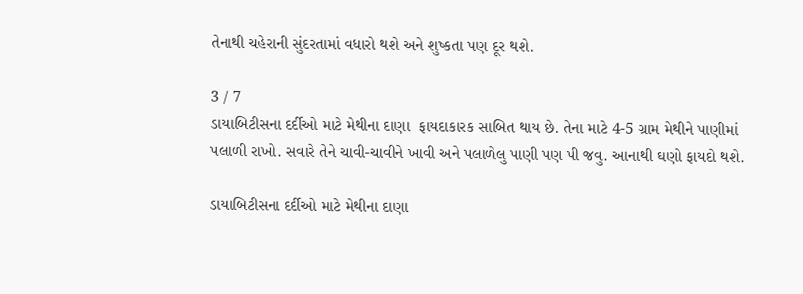તેનાથી ચહેરાની સુંદરતામાં વધારો થશે અને શુષ્કતા પણ દૂર થશે.

3 / 7
ડાયાબિટીસના દર્દીઓ માટે મેથીના દાણા  ફાયદાકારક સાબિત થાય છે. તેના માટે 4-5 ગ્રામ મેથીને પાણીમાં પલાળી રાખો. સવારે તેને ચાવી-ચાવીને ખાવી અને પલાળેલુ પાણી પણ પી જવુ. આનાથી ઘણો ફાયદો થશે.

ડાયાબિટીસના દર્દીઓ માટે મેથીના દાણા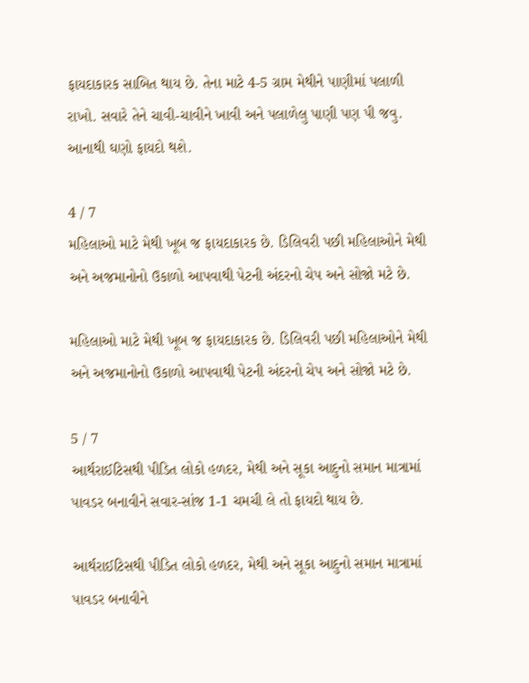ફાયદાકારક સાબિત થાય છે. તેના માટે 4-5 ગ્રામ મેથીને પાણીમાં પલાળી રાખો. સવારે તેને ચાવી-ચાવીને ખાવી અને પલાળેલુ પાણી પણ પી જવુ. આનાથી ઘણો ફાયદો થશે.

4 / 7
મહિલાઓ માટે મેથી ખૂબ જ ફાયદાકારક છે. ડિલિવરી પછી મહિલાઓને મેથી અને અજમાનોનો ઉકાળો આપવાથી પેટની અંદરનો ચેપ અને સોજો મટે છે.

મહિલાઓ માટે મેથી ખૂબ જ ફાયદાકારક છે. ડિલિવરી પછી મહિલાઓને મેથી અને અજમાનોનો ઉકાળો આપવાથી પેટની અંદરનો ચેપ અને સોજો મટે છે.

5 / 7
આર્થરાઈટિસથી પીડિત લોકો હળદર, મેથી અને સૂકા આદુનો સમાન માત્રામાં પાવડર બનાવીને સવાર-સાંજ 1-1 ચમચી લે તો ફાયદો થાય છે.

આર્થરાઈટિસથી પીડિત લોકો હળદર, મેથી અને સૂકા આદુનો સમાન માત્રામાં પાવડર બનાવીને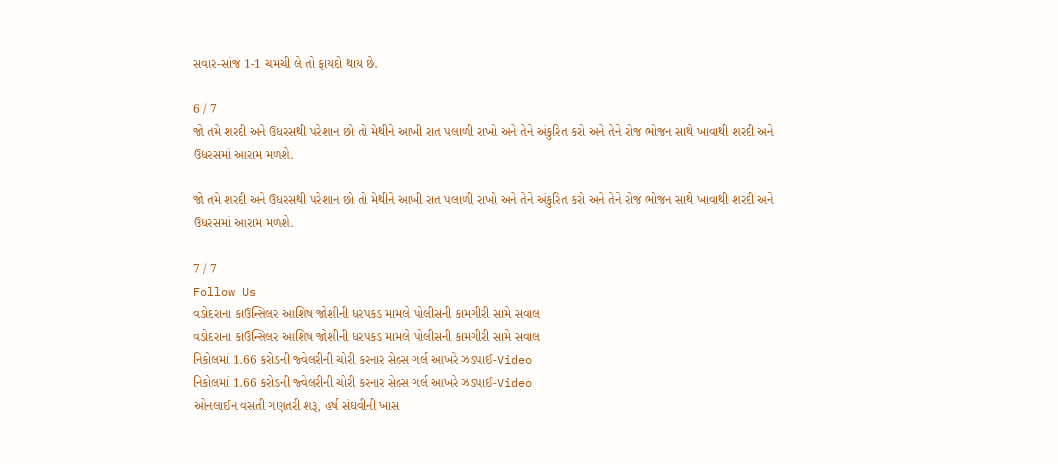સવાર-સાંજ 1-1 ચમચી લે તો ફાયદો થાય છે.

6 / 7
જો તમે શરદી અને ઉધરસથી પરેશાન છો તો મેથીને આખી રાત પલાળી રાખો અને તેને અંકુરિત કરો અને તેને રોજ ભોજન સાથે ખાવાથી શરદી અને ઉધરસમાં આરામ મળશે.

જો તમે શરદી અને ઉધરસથી પરેશાન છો તો મેથીને આખી રાત પલાળી રાખો અને તેને અંકુરિત કરો અને તેને રોજ ભોજન સાથે ખાવાથી શરદી અને ઉધરસમાં આરામ મળશે.

7 / 7
Follow Us
વડોદરાના કાઉન્સિલર આશિષ જોશીની ધરપકડ મામલે પોલીસની કામગીરી સામે સવાલ
વડોદરાના કાઉન્સિલર આશિષ જોશીની ધરપકડ મામલે પોલીસની કામગીરી સામે સવાલ
નિકોલમાં 1.66 કરોડની જ્વેલરીની ચોરી કરનાર સેલ્સ ગર્લ આખરે ઝડપાઈ-Video
નિકોલમાં 1.66 કરોડની જ્વેલરીની ચોરી કરનાર સેલ્સ ગર્લ આખરે ઝડપાઈ-Video
ઓનલાઈન વસતી ગણતરી શરૂ, હર્ષ સંઘવીની ખાસ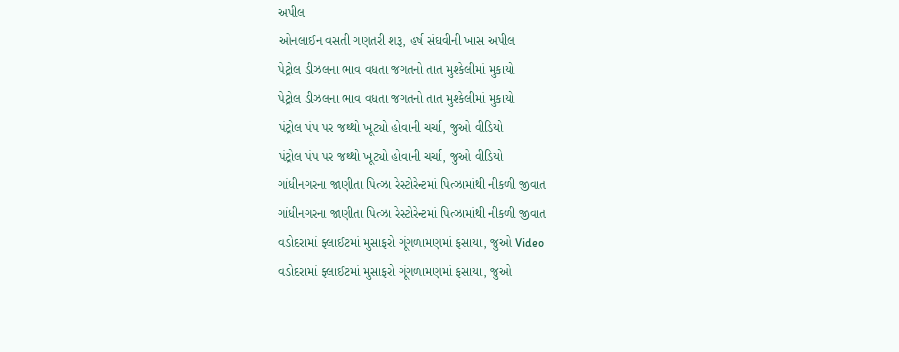અપીલ
ઓનલાઈન વસતી ગણતરી શરૂ, હર્ષ સંઘવીની ખાસ અપીલ
પેટ્રોલ ડીઝલના ભાવ વધતા જગતનો તાત મુશ્કેલીમાં મુકાયો
પેટ્રોલ ડીઝલના ભાવ વધતા જગતનો તાત મુશ્કેલીમાં મુકાયો
પંટ્રોલ પંપ પર જથ્થો ખૂટ્યો હોવાની ચર્ચા, જુઓ વીડિયો
પંટ્રોલ પંપ પર જથ્થો ખૂટ્યો હોવાની ચર્ચા, જુઓ વીડિયો
ગાંધીનગરના જાણીતા પિત્ઝા રેસ્ટોરેન્ટમાં પિત્ઝામાંથી નીકળી જીવાત
ગાંધીનગરના જાણીતા પિત્ઝા રેસ્ટોરેન્ટમાં પિત્ઝામાંથી નીકળી જીવાત
વડોદરામાં ફ્લાઈટમાં મુસાફરો ગૂંગળામણમાં ફસાયા, જુઓ Video
વડોદરામાં ફ્લાઈટમાં મુસાફરો ગૂંગળામણમાં ફસાયા, જુઓ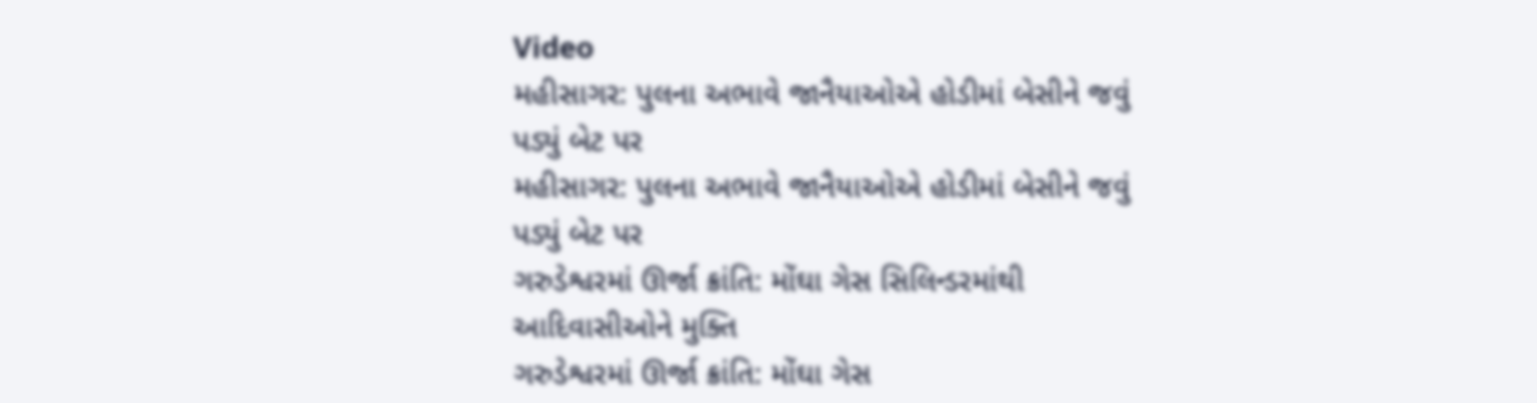Video
મહીસાગર: પુલના અભાવે જાનૈયાઓએ હોડીમાં બેસીને જવું પડ્યું બેટ પર
મહીસાગર: પુલના અભાવે જાનૈયાઓએ હોડીમાં બેસીને જવું પડ્યું બેટ પર
ગરુડેશ્વરમાં ઊર્જા ક્રાંતિ: મોંઘા ગેસ સિલિન્ડરમાંથી આદિવાસીઓને મુક્તિ
ગરુડેશ્વરમાં ઊર્જા ક્રાંતિ: મોંઘા ગેસ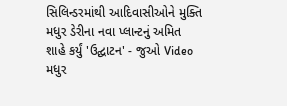સિલિન્ડરમાંથી આદિવાસીઓને મુક્તિ
મધુર ડેરીના નવા પ્લાન્ટનું અમિત શાહે કર્યું 'ઉદ્ઘાટન' - જુઓ Video
મધુર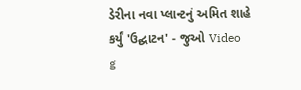ડેરીના નવા પ્લાન્ટનું અમિત શાહે કર્યું 'ઉદ્ઘાટન' - જુઓ Video
g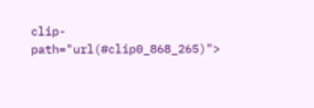clip-path="url(#clip0_868_265)">